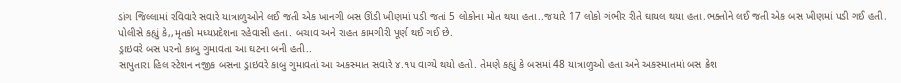ડાંગ જિલ્લામાં રવિવારે સવારે યાત્રાળુઓને લઈ જતી એક ખાનગી બસ ઊંડી ખીણમાં પડી જતાં 5 લોકોના મોત થયા હતા..જયારે 17 લોકો ગંભીર રીતે ઘાયલ થયા હતા.ભક્તોને લઈ જતી એક બસ ખીણમાં પડી ગઈ હતી. પોલીસે કહ્યું કે,,મૃતકો મધ્યપ્રદેશના રહેવાસી હતા. બચાવ અને રાહત કામગીરી પૂર્ણ થઈ ગઈ છે.
ડ્રાઇવરે બસ પરનો કાબુ ગુમાવતા આ ઘટના બની હતી..
સાપુતારા હિલ સ્ટેશન નજીક બસના ડ્રાઇવરે કાબુ ગુમાવતાં આ અકસ્માત સવારે ૪.૧૫ વાગ્યે થયો હતો. તેમણે કહ્યું કે બસમાં 48 યાત્રાળુઓ હતા અને અકસ્માતમાં બસ ક્રેશ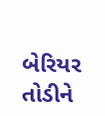બેરિયર તોડીને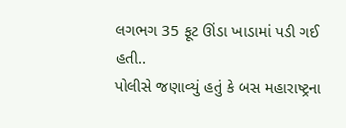લગભગ 35 ફૂટ ઊંડા ખાડામાં પડી ગઈ હતી..
પોલીસે જણાવ્યું હતું કે બસ મહારાષ્ટ્રના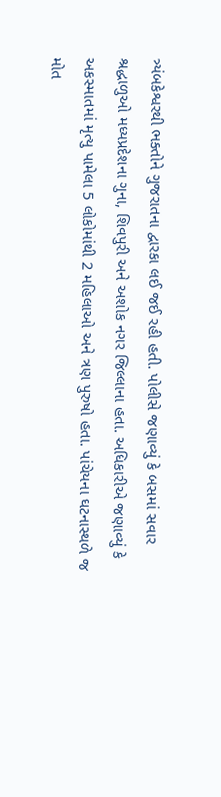ત્ર્યંબકેશ્વરથી ભક્તોને ગુજરાતના દ્વારકા લઈ જઈ રહી હતી. પોલીસે જણાવ્યું કે બસમાં સવાર શ્રદ્ધાળુઓ મધ્યપ્રદેશના ગુના, શિવપુરી અને અશોક નગર જિલ્લાના હતા. અધિકારીએ જણાવ્યું કે અકસ્માતમાં મૃત્યુ પામેલા 5 લોકોમાંથી 2 મહિલાઓ અને ત્રણ પુરુષો હતા. પાંચેયના ઘટનાસ્થળે જ મોત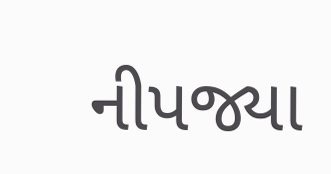નીપજ્યા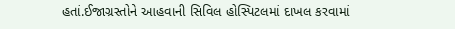હતાં.ઈજાગ્રસ્તોને આહવાની સિવિલ હોસ્પિટલમાં દાખલ કરવામાં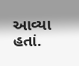આવ્યા હતાં.